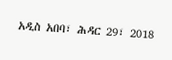አዲስ አበባ፣ ሕዳር 29፣ 2018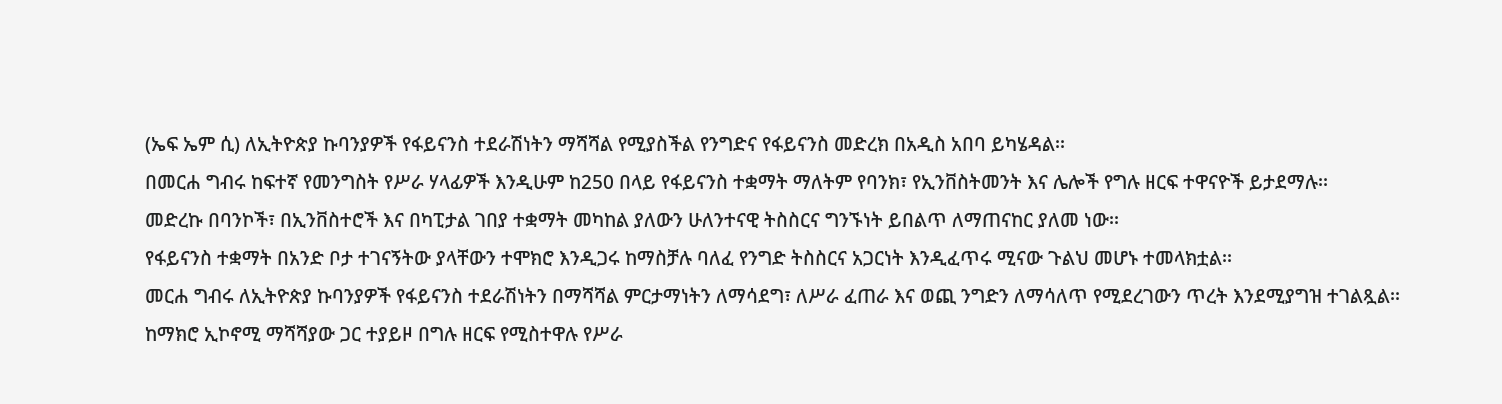(ኤፍ ኤም ሲ) ለኢትዮጵያ ኩባንያዎች የፋይናንስ ተደራሽነትን ማሻሻል የሚያስችል የንግድና የፋይናንስ መድረክ በአዲስ አበባ ይካሄዳል፡፡
በመርሐ ግብሩ ከፍተኛ የመንግስት የሥራ ሃላፊዎች እንዲሁም ከ250 በላይ የፋይናንስ ተቋማት ማለትም የባንክ፣ የኢንቨስትመንት እና ሌሎች የግሉ ዘርፍ ተዋናዮች ይታደማሉ፡፡
መድረኩ በባንኮች፣ በኢንቨስተሮች እና በካፒታል ገበያ ተቋማት መካከል ያለውን ሁለንተናዊ ትስስርና ግንኙነት ይበልጥ ለማጠናከር ያለመ ነው፡፡
የፋይናንስ ተቋማት በአንድ ቦታ ተገናኝትው ያላቸውን ተሞክሮ እንዲጋሩ ከማስቻሉ ባለፈ የንግድ ትስስርና አጋርነት እንዲፈጥሩ ሚናው ጉልህ መሆኑ ተመላክቷል፡፡
መርሐ ግብሩ ለኢትዮጵያ ኩባንያዎች የፋይናንስ ተደራሽነትን በማሻሻል ምርታማነትን ለማሳደግ፣ ለሥራ ፈጠራ እና ወጪ ንግድን ለማሳለጥ የሚደረገውን ጥረት እንደሚያግዝ ተገልጿል፡፡
ከማክሮ ኢኮኖሚ ማሻሻያው ጋር ተያይዞ በግሉ ዘርፍ የሚስተዋሉ የሥራ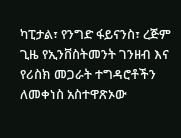ካፒታል፣ የንግድ ፋይናንስ፣ ረጅም ጊዜ የኢንቨስትመንት ገንዘብ እና የሪስክ መጋራት ተግዳሮቶችን ለመቀነስ አስተዋጽኦው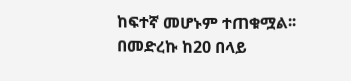ከፍተኛ መሆኑም ተጠቁሟል፡፡
በመድረኩ ከ20 በላይ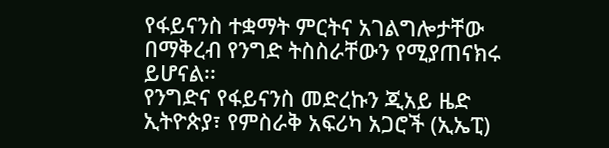የፋይናንስ ተቋማት ምርትና አገልግሎታቸው በማቅረብ የንግድ ትስስራቸውን የሚያጠናክሩ ይሆናል፡፡
የንግድና የፋይናንስ መድረኩን ጂአይ ዜድ ኢትዮጵያ፣ የምስራቅ አፍሪካ አጋሮች (ኢኤፒ)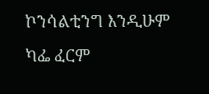ኮንሳልቲንግ እንዲሁም ካፌ ፈርም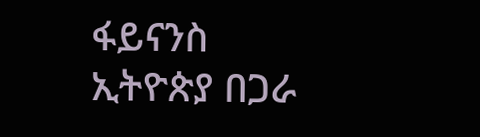ፋይናንስ ኢትዮጵያ በጋራ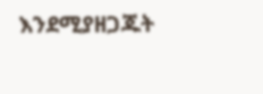እንደሚያዘጋጁት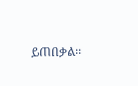ይጠበቃል፡፡